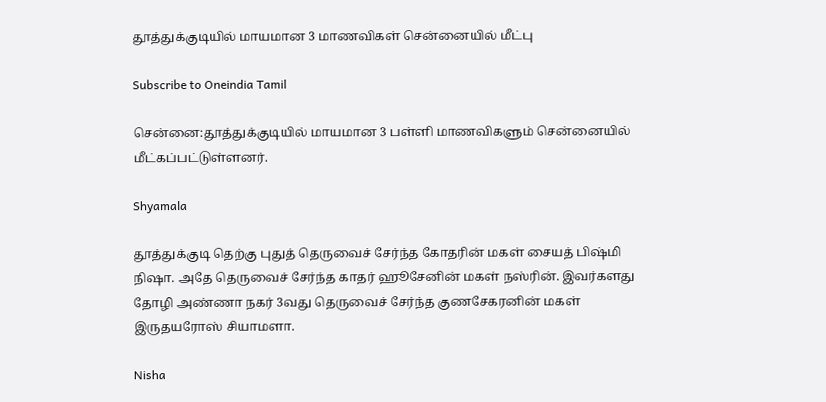தூத்துக்குடியில் மாயமான 3 மாணவிகள் சென்னையில் மீட்பு

Subscribe to Oneindia Tamil

சென்னை:தூத்துக்குடியில் மாயமான 3 பள்ளி மாணவிகளும் சென்னையில் மீட்கப்பட்டுள்ளனர்.

Shyamala

தூத்துக்குடி தெற்கு புதுத் தெருவைச் சேர்ந்த கோதரின் மகள் சையத் பிஷ்மி நிஷா. அதே தெருவைச் சேர்ந்த காதர் ஹூசேனின் மகள் நஸ்ரின். இவர்களது தோழி அண்ணா நகர் 3வது தெருவைச் சேர்ந்த குணசேகரனின் மகள் இருதயரோஸ் சியாமளா.

Nisha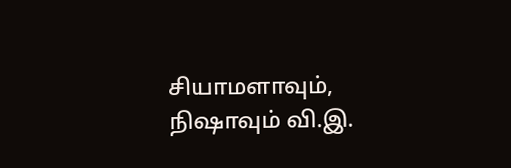சியாமளாவும், நிஷாவும் வி.இ.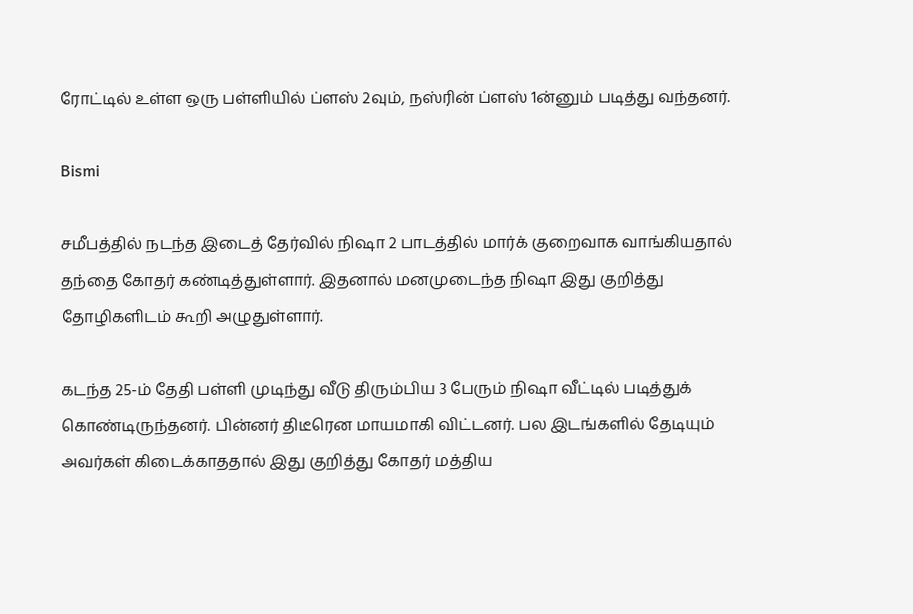ரோட்டில் உள்ள ஒரு பள்ளியில் ப்ளஸ் 2வும், நஸ்ரின் ப்ளஸ் 1ன்னும் படித்து வந்தனர்.

Bismi

சமீபத்தில் நடந்த இடைத் தேர்வில் நிஷா 2 பாடத்தில் மார்க் குறைவாக வாங்கியதால் தந்தை கோதர் கண்டித்துள்ளார். இதனால் மனமுடைந்த நிஷா இது குறித்து தோழிகளிடம் கூறி அழுதுள்ளார்.

கடந்த 25-ம் தேதி பள்ளி முடிந்து வீடு திரும்பிய 3 பேரும் நிஷா வீட்டில் படித்துக் கொண்டிருந்தனர். பின்னர் திடீரென மாயமாகி விட்டனர். பல இடங்களில் தேடியும் அவர்கள் கிடைக்காததால் இது குறித்து கோதர் மத்திய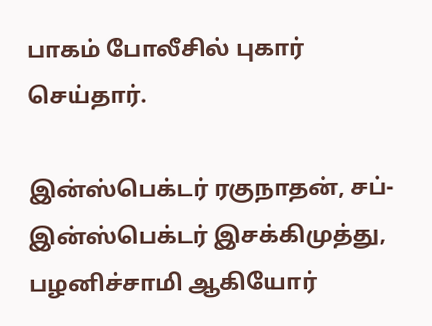பாகம் போலீசில் புகார் செய்தார்.

இன்ஸ்பெக்டர் ரகுநாதன், சப்-இன்ஸ்பெக்டர் இசக்கிமுத்து, பழனிச்சாமி ஆகியோர்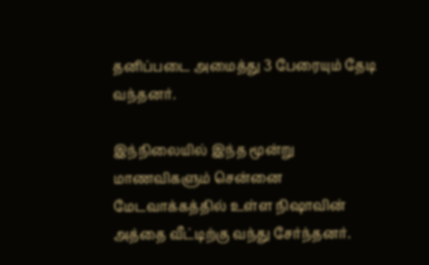தனிப்படை அமைத்து 3 பேரையும் தேடி வந்தனர்.

இந்நிலையில் இந்த மூன்று மாணவிகளும் சென்னை மேடவாக்கத்தில் உள்ள நிஷாவின் அத்தை வீட்டிற்கு வந்து சேர்ந்தனர்.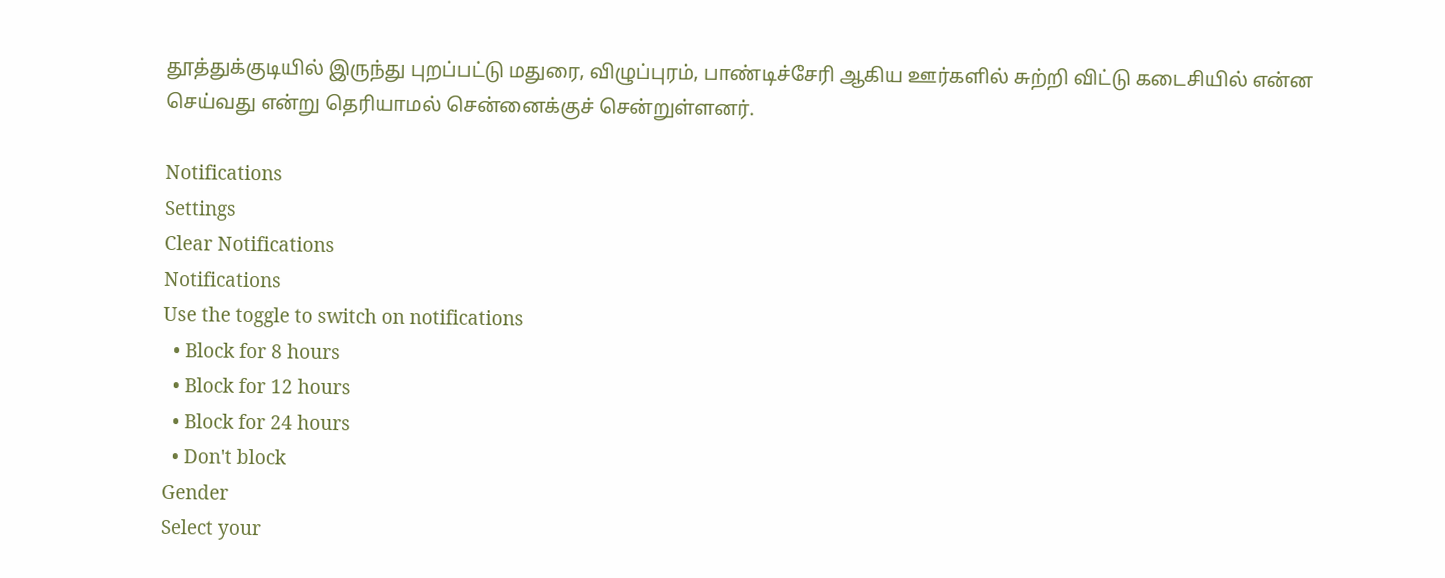தூத்துக்குடியில் இருந்து புறப்பட்டு மதுரை, விழுப்புரம், பாண்டிச்சேரி ஆகிய ஊர்களில் சுற்றி விட்டு கடைசியில் என்ன செய்வது என்று தெரியாமல் சென்னைக்குச் சென்றுள்ளனர்.

Notifications
Settings
Clear Notifications
Notifications
Use the toggle to switch on notifications
  • Block for 8 hours
  • Block for 12 hours
  • Block for 24 hours
  • Don't block
Gender
Select your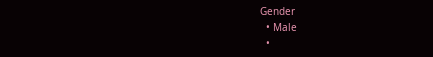Gender
  • Male
  •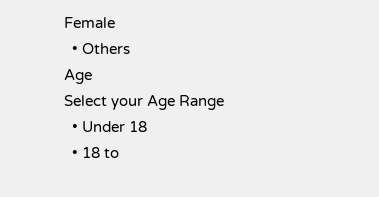Female
  • Others
Age
Select your Age Range
  • Under 18
  • 18 to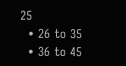25
  • 26 to 35
  • 36 to 45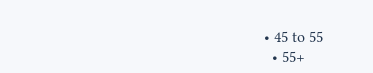• 45 to 55
  • 55+